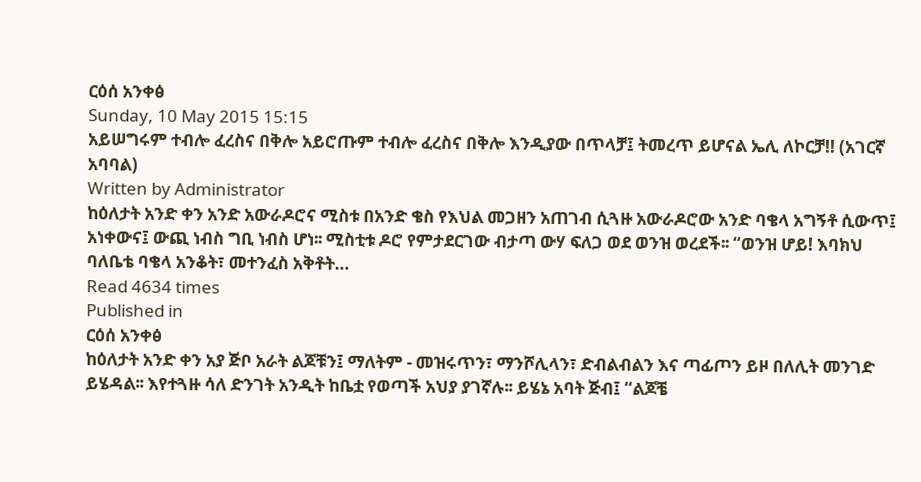ርዕሰ አንቀፅ
Sunday, 10 May 2015 15:15
አይሠግሩም ተብሎ ፈረስና በቅሎ አይሮጡም ተብሎ ፈረስና በቅሎ እንዲያው በጥላቻ፤ ትመረጥ ይሆናል ኤሊ ለኮርቻ!! (አገርኛ አባባል)
Written by Administrator
ከዕለታት አንድ ቀን አንድ አውራዶሮና ሚስቱ በአንድ ቄስ የእህል መጋዘን አጠገብ ሲጓዙ አውራዶሮው አንድ ባቄላ አግኝቶ ሲውጥ፤ አነቀውና፤ ውጪ ነብስ ግቢ ነብስ ሆነ፡፡ ሚስቲቱ ዶሮ የምታደርገው ብታጣ ውሃ ፍለጋ ወደ ወንዝ ወረደች፡፡ “ወንዝ ሆይ! እባክህ ባለቤቴ ባቄላ አንቆት፣ መተንፈስ አቅቶት…
Read 4634 times
Published in
ርዕሰ አንቀፅ
ከዕለታት አንድ ቀን አያ ጅቦ አራት ልጆቹን፤ ማለትም - መዝሩጥን፣ ማንሾሊላን፣ ድብልብልን እና ጣፊጦን ይዞ በለሊት መንገድ ይሄዳል፡፡ እየተጓዙ ሳለ ድንገት አንዲት ከቤቷ የወጣች አህያ ያገኛሉ፡፡ ይሄኔ አባት ጅብ፤ “ልጆቼ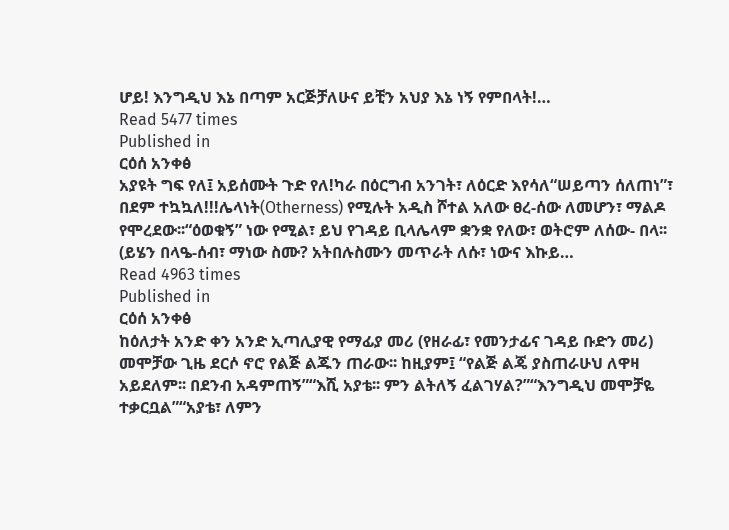ሆይ! እንግዲህ እኔ በጣም አርጅቻለሁና ይቺን አህያ እኔ ነኝ የምበላት!…
Read 5477 times
Published in
ርዕሰ አንቀፅ
አያዩት ግፍ የለ፤ አይሰሙት ጉድ የለ!ካራ በዕርግብ አንገት፣ ለዕርድ እየሳለ“ሠይጣን ሰለጠነ”፣ በደም ተኳኳለ!!!ሌላነት(Otherness) የሚሉት አዲስ ሾተል አለው ፀረ-ሰው ለመሆን፣ ማልዶ የሞረደው፡፡“ዕወቁኝ” ነው የሚል፣ ይህ የገዳይ ቢላሌላም ቋንቋ የለው፣ ወትሮም ለሰው- በላ፡፡ (ይሄን በላዔ-ሰብ፣ ማነው ስሙ? አትበሉስሙን መጥራት ለሱ፣ ነውና እኩይ…
Read 4963 times
Published in
ርዕሰ አንቀፅ
ከዕለታት አንድ ቀን አንድ ኢጣሊያዊ የማፊያ መሪ (የዘራፊ፣ የመንታፊና ገዳይ ቡድን መሪ) መሞቻው ጊዜ ደርሶ ኖሮ የልጅ ልጁን ጠራው፡፡ ከዚያም፤ “የልጅ ልጄ ያስጠራሁህ ለዋዛ አይደለም፡፡ በደንብ አዳምጠኝ”“እሺ አያቴ፡፡ ምን ልትለኝ ፈልገሃል?”“እንግዲህ መሞቻዬ ተቃርቧል”“አያቴ፣ ለምን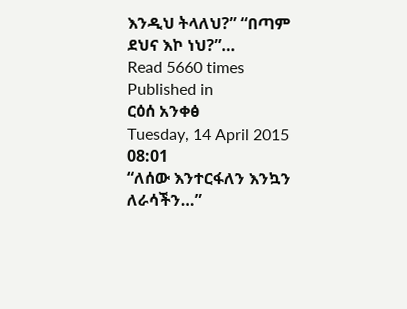እንዲህ ትላለህ?” “በጣም ደህና እኮ ነህ?”…
Read 5660 times
Published in
ርዕሰ አንቀፅ
Tuesday, 14 April 2015 08:01
“ለሰው እንተርፋለን እንኳን ለራሳችን…”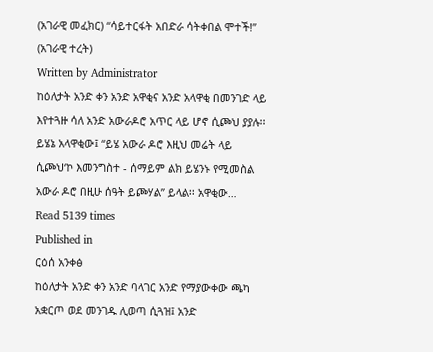(አገራዊ መፈክር) “ሳይተርፋት አበድራ ሳትቀበል ሞተች!” (አገራዊ ተረት)
Written by Administrator
ከዕለታት አንድ ቀን አንድ አዋቂና አንድ አላዋቂ በመንገድ ላይ እየተጓዙ ሳለ አንድ አውራዶሮ አጥር ላይ ሆኖ ሲጮህ ያያሉ፡፡ ይሄኔ አላዋቂው፤ “ይሄ አውራ ዶሮ እዚህ መሬት ላይ ሲጮህ‘ኮ እመንግስተ - ሰማይም ልክ ይሄንኑ የሚመስል አውራ ዶሮ በዚሁ ሰዓት ይጮሃል” ይላል፡፡ አዋቂው…
Read 5139 times
Published in
ርዕሰ አንቀፅ
ከዕለታት አንድ ቀን አንድ ባላገር አንድ የማያውቀው ጫካ አቋርጦ ወደ መንገዱ ሊወጣ ሲጓዝ፤ አንድ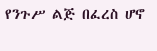የንጉሥ ልጅ በፈረስ ሆኖ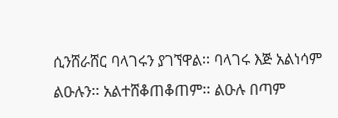ሲንሸራሸር ባላገሩን ያገኘዋል፡፡ ባላገሩ እጅ አልነሳም ልዑሉን፡፡ አልተሸቆጠቆጠም፡፡ ልዑሉ በጣም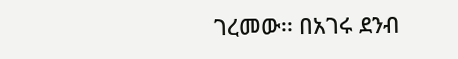ገረመው፡፡ በአገሩ ደንብ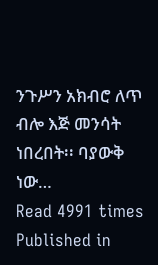ንጉሥን አክብሮ ለጥ ብሎ እጅ መንሳት ነበረበት፡፡ ባያውቅ ነው…
Read 4991 times
Published in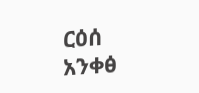ርዕሰ አንቀፅ